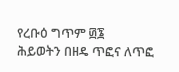የረቡዕ ግጥም ፴፮
ሕይወትን በዘዴ ጥፎና ለጥፎ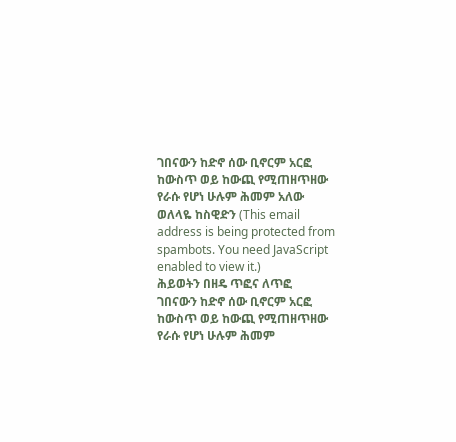ገበናውን ከድኖ ሰው ቢኖርም አርፎ
ከውስጥ ወይ ከውጪ የሚጠዘጥዘው
የራሱ የሆነ ሁሉም ሕመም አለው
ወለላዬ ከስዊድን (This email address is being protected from spambots. You need JavaScript enabled to view it.)
ሕይወትን በዘዴ ጥፎና ለጥፎ
ገበናውን ከድኖ ሰው ቢኖርም አርፎ
ከውስጥ ወይ ከውጪ የሚጠዘጥዘው
የራሱ የሆነ ሁሉም ሕመም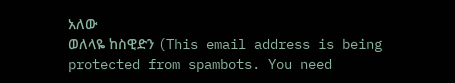አለው
ወለላዬ ከስዊድን (This email address is being protected from spambots. You need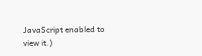JavaScript enabled to view it.)